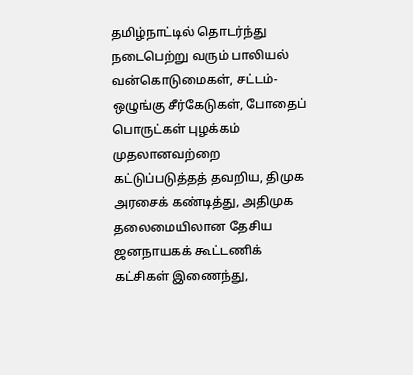தமிழ்நாட்டில் தொடர்ந்து நடைபெற்று வரும் பாலியல் வன்கொடுமைகள், சட்டம்-ஒழுங்கு சீர்கேடுகள், போதைப் பொருட்கள் புழக்கம் முதலானவற்றை கட்டுப்படுத்தத் தவறிய, திமுக அரசைக் கண்டித்து, அதிமுக தலைமையிலான தேசிய ஜனநாயகக் கூட்டணிக் கட்சிகள் இணைந்து,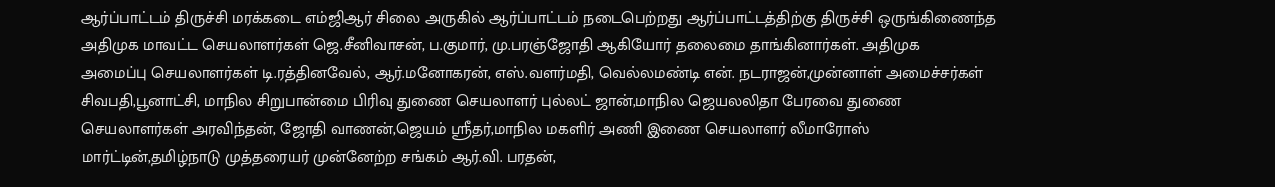ஆர்ப்பாட்டம் திருச்சி மரக்கடை எம்ஜிஆர் சிலை அருகில் ஆர்ப்பாட்டம் நடைபெற்றது ஆர்ப்பாட்டத்திற்கு திருச்சி ஒருங்கிணைந்த அதிமுக மாவட்ட செயலாளர்கள் ஜெ.சீனிவாசன், ப.குமார், மு.பரஞ்ஜோதி ஆகியோர் தலைமை தாங்கினார்கள். அதிமுக
அமைப்பு செயலாளர்கள் டி.ரத்தினவேல், ஆர்.மனோகரன், எஸ்.வளர்மதி, வெல்லமண்டி என். நடராஜன்,முன்னாள் அமைச்சர்கள் சிவபதி,பூனாட்சி, மாநில சிறுபான்மை பிரிவு துணை செயலாளர் புல்லட் ஜான்,மாநில ஜெயலலிதா பேரவை துணை செயலாளர்கள் அரவிந்தன், ஜோதி வாணன்,ஜெயம் ஸ்ரீதர்,மாநில மகளிர் அணி இணை செயலாளர் லீமாரோஸ் மார்ட்டின்,தமிழ்நாடு முத்தரையர் முன்னேற்ற சங்கம் ஆர்.வி. பரதன்,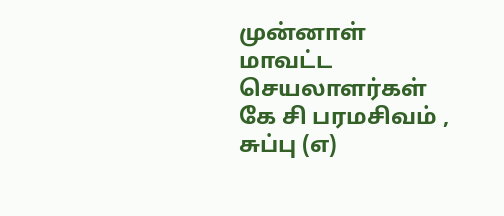முன்னாள் மாவட்ட செயலாளர்கள் கே சி பரமசிவம் , சுப்பு (எ)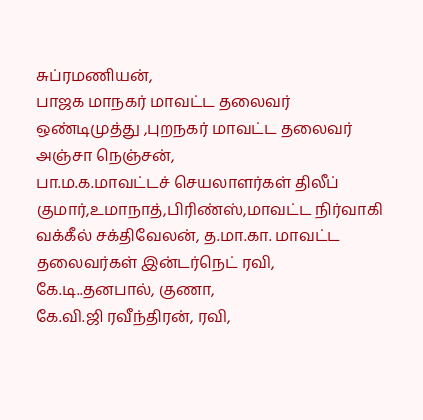சுப்ரமணியன்,
பாஜக மாநகர் மாவட்ட தலைவர் ஒண்டிமுத்து ,புறநகர் மாவட்ட தலைவர் அஞ்சா நெஞ்சன்,
பா.ம.க.மாவட்டச் செயலாளர்கள் திலீப் குமார்,உமாநாத்,பிரிண்ஸ்,மாவட்ட நிர்வாகி வக்கீல் சக்திவேலன், த.மா.கா. மாவட்ட தலைவர்கள் இன்டர்நெட் ரவி, கே.டி..தனபால், குணா,
கே.வி.ஜி ரவீந்திரன், ரவி,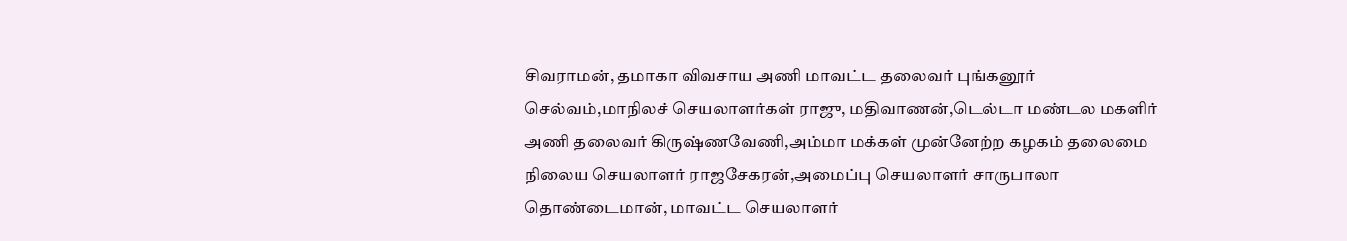சிவராமன், தமாகா விவசாய அணி மாவட்ட தலைவர் புங்கனூர் செல்வம்,மாநிலச் செயலாளர்கள் ராஜு, மதிவாணன்,டெல்டா மண்டல மகளிர் அணி தலைவர் கிருஷ்ணவேணி,அம்மா மக்கள் முன்னேற்ற கழகம் தலைமை நிலைய செயலாளர் ராஜசேகரன்,அமைப்பு செயலாளர் சாருபாலா தொண்டைமான், மாவட்ட செயலாளர்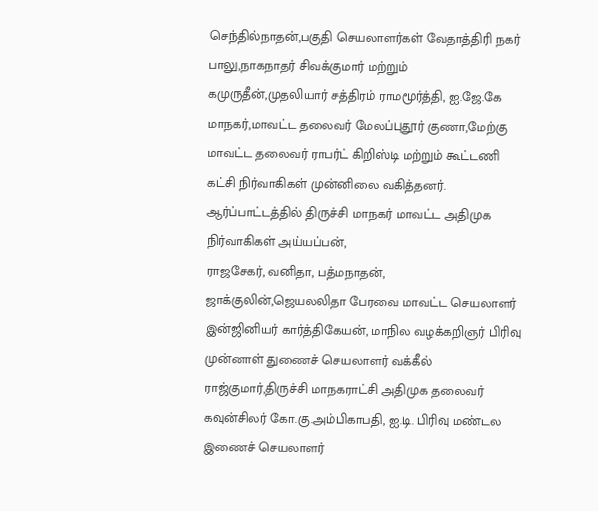செந்தில்நாதன்,பகுதி செயலாளர்கள் வேதாத்திரி நகர் பாலு,நாகநாதர் சிவக்குமார் மற்றும் கமுருதீன்,முதலியார் சத்திரம் ராமமூர்த்தி, ஐ.ஜே.கே மாநகர்,மாவட்ட தலைவர் மேலப்புதூர் குணா,மேற்கு மாவட்ட தலைவர் ராபர்ட் கிறிஸ்டி மற்றும் கூட்டணி கட்சி நிர்வாகிகள் முன்னிலை வகித்தனர்.
ஆர்ப்பாட்டத்தில் திருச்சி மாநகர் மாவட்ட அதிமுக நிர்வாகிகள் அய்யப்பன்,
ராஜசேகர், வனிதா, பத்மநாதன், ஜாக்குலின்,ஜெயலலிதா பேரவை மாவட்ட செயலாளர் இன்ஜினியர் கார்த்திகேயன், மாநில வழக்கறிஞர் பிரிவு முன்னாள் துணைச் செயலாளர் வக்கீல் ராஜ்குமார்,திருச்சி மாநகராட்சி அதிமுக தலைவர் கவுன்சிலர் கோ.கு.அம்பிகாபதி, ஐ.டி. பிரிவு மண்டல இணைச் செயலாளர்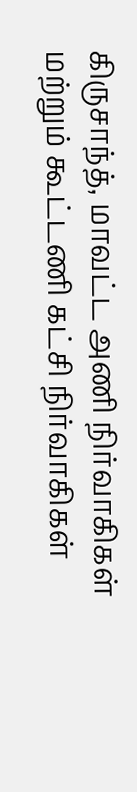கிருசாந்த், மாவட்ட அணி நிர்வாகிகள் மற்றும் கூட்டணி கட்சி நிர்வாகிகள்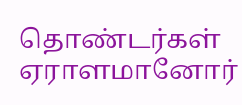தொண்டர்கள் ஏராளமானோர்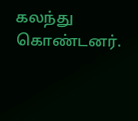கலந்து கொண்டனர்.